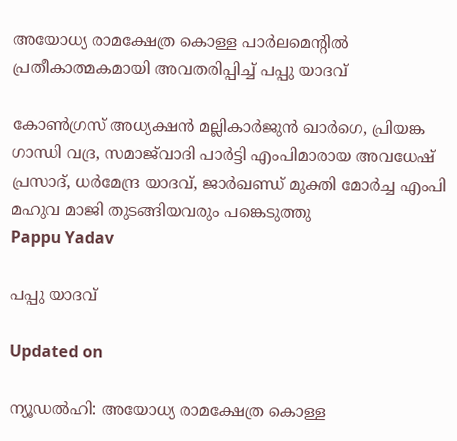അയോധ്യ രാമക്ഷേത്ര കൊള്ള പാർലമെന്‍റിൽ പ്രതീകാത്മകമായി അവതരിപ്പിച്ച് പപ്പു യാദവ്

കോൺഗ്രസ് അധ്യക്ഷൻ മല്ലികാർജുൻ ഖാർഗെ, പ്രിയങ്ക ഗാന്ധി വദ്ര, സമാജ്‌വാദി പാർട്ടി എംപിമാരായ അവധേഷ് പ്രസാദ്, ധർമേന്ദ്ര യാദവ്, ജാർഖണ്ഡ് മുക്തി മോർച്ച എംപി മഹുവ മാജി തുടങ്ങിയവരും പങ്കെടുത്തു
Pappu Yadav

പപ്പു യാദവ്

Updated on

ന്യൂഡൽഹി: അയോധ്യ രാമക്ഷേത്ര കൊള്ള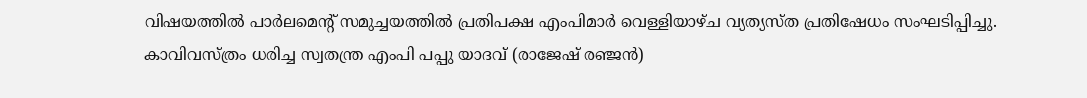വിഷയത്തിൽ പാർലമെന്‍റ് സമുച്ചയത്തിൽ പ്രതിപക്ഷ എംപിമാർ വെള്ളിയാഴ്ച വ്യത്യസ്ത പ്രതിഷേധം സംഘടിപ്പിച്ചു. കാവിവസ്ത്രം ധരിച്ച സ്വതന്ത്ര എംപി പപ്പു യാദവ് (രാജേഷ് രഞ്ജൻ)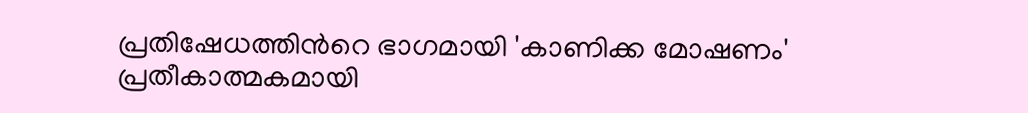പ്രതിഷേധത്തിന്‍റെ ഭാഗമായി 'കാണിക്ക മോഷണം' പ്രതീകാത്മകമായി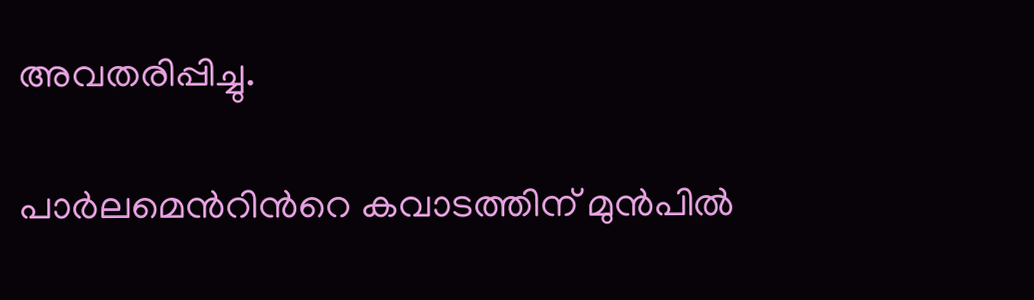അവതരിപ്പിച്ചു.

പാർലമെന്‍റിന്‍റെ കവാടത്തിന് മുൻപിൽ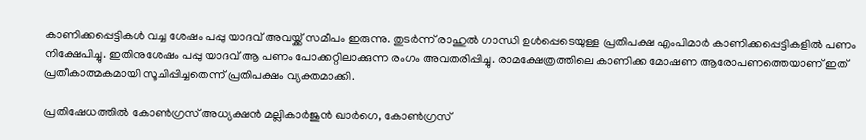കാണിക്കപ്പെട്ടികൾ വച്ച ശേഷം പപ്പു യാദവ് അവയ്ക്ക് സമീപം ഇരുന്നു. തുടർന്ന് രാഹുൽ ഗാന്ധി ഉൾപ്പെടെയുള്ള പ്രതിപക്ഷ എംപിമാർ കാണിക്കപ്പെട്ടികളിൽ പണം നിക്ഷേപിച്ചു. ഇതിനുശേഷം പപ്പു യാദവ് ആ പണം പോക്കറ്റിലാക്കുന്ന രംഗം അവതരിപ്പിച്ചു. രാമക്ഷേത്രത്തിലെ കാണിക്ക മോഷണ ആരോപണത്തെയാണ് ഇത് പ്രതീകാത്മകമായി സൂചിപ്പിച്ചതെന്ന് പ്രതിപക്ഷം വ്യക്തമാക്കി.

പ്രതിഷേധത്തിൽ കോൺഗ്രസ് അധ്യക്ഷൻ മല്ലികാർജുൻ ഖാർഗെ, കോൺഗ്രസ്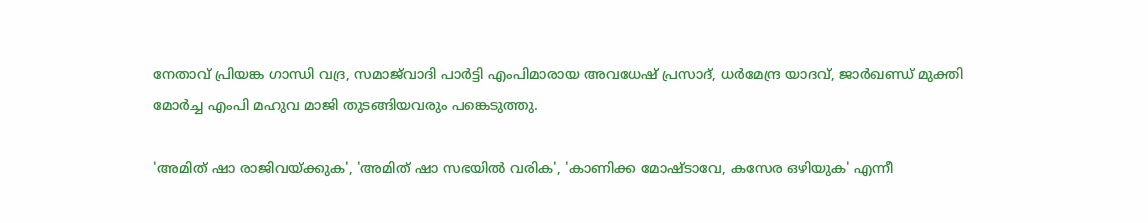നേതാവ് പ്രിയങ്ക ഗാന്ധി വദ്ര, സമാജ്‌വാദി പാർട്ടി എംപിമാരായ അവധേഷ് പ്രസാദ്, ധർമേന്ദ്ര യാദവ്, ജാർഖണ്ഡ് മുക്തി മോർച്ച എംപി മഹുവ മാജി തുടങ്ങിയവരും പങ്കെടുത്തു.

'അമിത് ഷാ രാജിവയ്ക്കുക', 'അമിത് ഷാ സഭയിൽ വരിക', 'കാണിക്ക മോഷ്ടാവേ, കസേര ഒഴിയുക' എന്നീ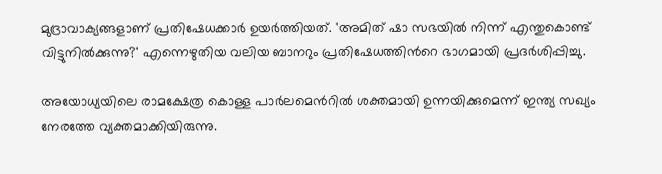മുദ്രാവാക്യങ്ങളാണ് പ്രതിഷേധക്കാർ ഉയർത്തിയത്. 'അമിത് ഷാ സഭയിൽ നിന്ന് എന്തുകൊണ്ട് വിട്ടുനിൽക്കുന്നു?' എന്നെഴുതിയ വലിയ ബാനറും പ്രതിഷേധത്തിന്‍റെ ഭാഗമായി പ്രദർശിപ്പിച്ചു.

അയോധ്യയിലെ രാമക്ഷേത്ര കൊള്ള പാർലമെന്‍റിൽ ശക്തമായി ഉന്നയിക്കുമെന്ന് ഇന്ത്യ സഖ്യം നേരത്തേ വ്യക്തമാക്കിയിരുന്നു.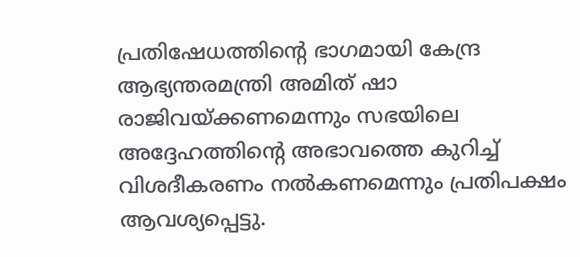പ്രതിഷേധത്തിന്‍റെ ഭാഗമായി കേന്ദ്ര ആഭ്യന്തരമന്ത്രി അമിത് ഷാ രാജിവയ്ക്കണമെന്നും സഭയിലെ അദ്ദേഹത്തിന്‍റെ അഭാവത്തെ കുറിച്ച് വിശദീകരണം നൽകണമെന്നും പ്രതിപക്ഷം ആവശ്യപ്പെട്ടു.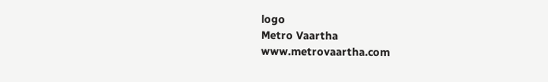logo
Metro Vaartha
www.metrovaartha.com